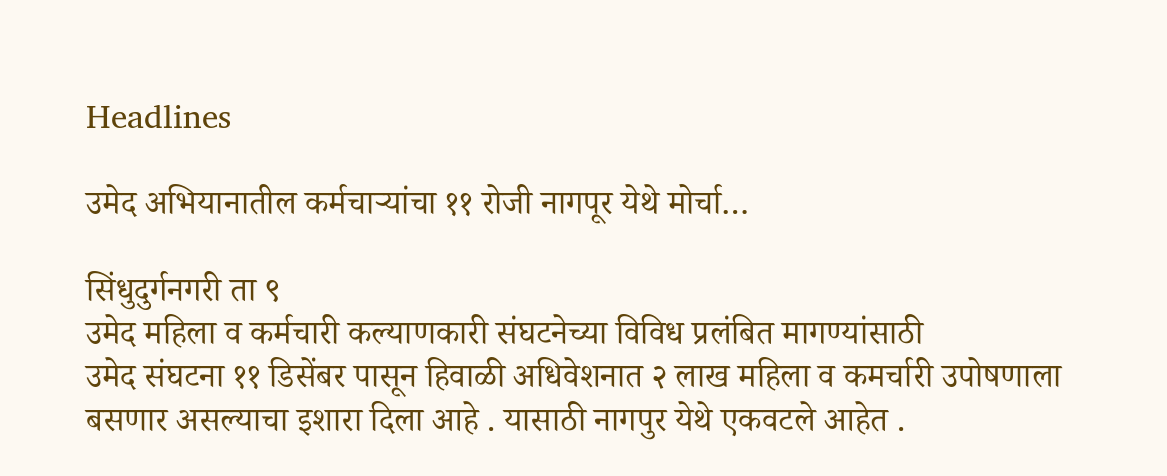Headlines

उमेद अभियानातील कर्मचाऱ्यांचा ११ रोजी नागपूर येथे मोर्चा…

सिंधुदुर्गनगरी ता ९
उमेद महिला व कर्मचारी कल्याणकारी संघटनेच्या विविध प्रलंबित मागण्यांसाठी
उमेद संघटना ११ डिसेंबर पासून हिवाळी अधिवेशनात २ लाख महिला व कमर्चारी उपोषणाला बसणार असल्याचा इशारा दिला आहे . यासाठी नागपुर येथे एकवटले आहेत .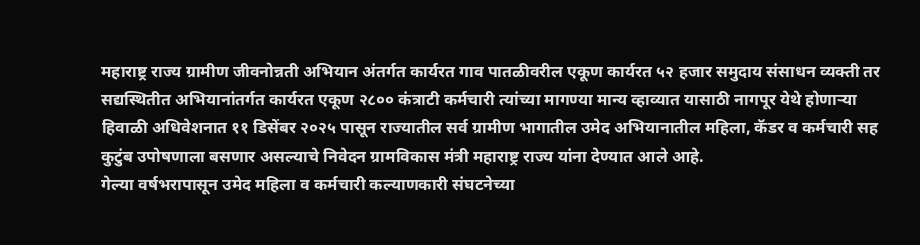महाराष्ट्र राज्य ग्रामीण जीवनोन्नती अभियान अंतर्गत कार्यरत गाव पातळीवरील एकूण कार्यरत ५२ हजार समुदाय संसाधन व्यक्ती तर सद्यस्थितीत अभियानांतर्गत कार्यरत एकूण २८०० कंत्राटी कर्मचारी त्यांच्या मागण्या मान्य व्हाव्यात यासाठी नागपूर येथे होणाऱ्या हिवाळी अधिवेशनात ११ डिसेंबर २०२५ पासून राज्यातील सर्व ग्रामीण भागातील उमेद अभियानातील महिला, कॅडर व कर्मचारी सह कुटुंब उपोषणाला बसणार असल्याचे निवेदन ग्रामविकास मंत्री महाराष्ट्र राज्य यांना देण्यात आले आहे.
गेल्या वर्षभरापासून उमेद महिला व कर्मचारी कल्याणकारी संघटनेच्या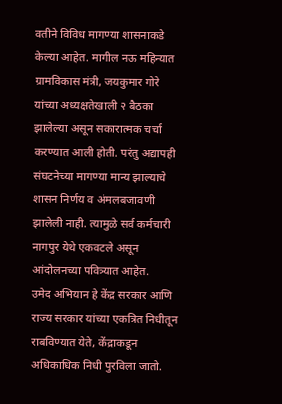वतीने विविध मागण्या शासनाकडे केल्या आहेत. मागील नऊ महिन्यात ग्रामविकास मंत्री, जयकुमार गोरे यांच्या अध्यक्षतेखाली २ बैठका झालेल्या असून सकारात्मक चर्चा करण्यात आली होती. परंतु अद्यापही संघटनेच्या मागण्या मान्य झाल्याचे शासन निर्णय व अंमलबजावणी झालेली नाही. त्यामुळे सर्व कर्मचारी नागपुर येथे एकवटले असून
आंदोलनच्या पवित्र्यात आहेत.
उमेद अभियान हे केंद्र सरकार आणि राज्य सरकार यांच्या एकत्रित निधीतून राबविण्यात येते, केंद्राकडून अधिकाधिक निधी पुरविला जातो.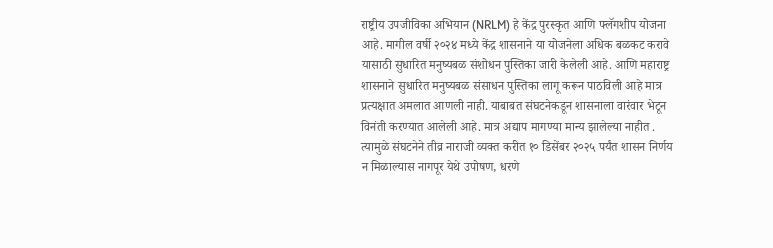राष्ट्रीय उपजीविका अभियान (NRLM) हे केंद्र पुरस्कृत आणि फ्लॅगशीप योजना आहे. मागील वर्षी २०२४ मध्ये केंद्र शासनाने या योजनेला अधिक बळकट करावे यासाठी सुधारित मनुष्यबळ संशोधन पुस्तिका जारी केलेली आहे. आणि महाराष्ट्र शासनाने सुधारित मनुष्यबळ संसाधन पुस्तिका लागू करून पाठविली आहे मात्र प्रत्यक्षात अमलात आणली नाही. याबाबत संघटनेकडून शासनाला वारंवार भेटून विनंती करण्यात आलेली आहे. मात्र अद्याप मागण्या मान्य झालेल्या नाहीत . त्यामुळे संघटनेने तीव्र नाराजी व्यक्त करीत १० डिसेंबर २०२५ पर्यंत शासन निर्णय न मिळाल्यास नागपूर येथे उपोषण, धरणे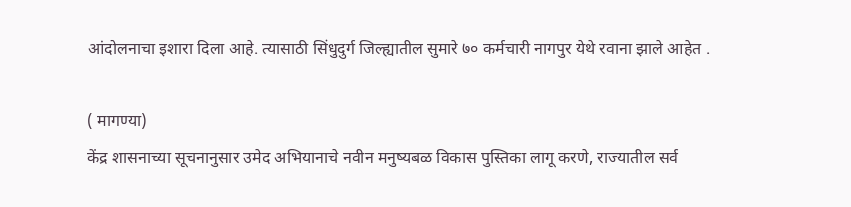आंदोलनाचा इशारा दिला आहे. त्यासाठी सिंधुदुर्ग जिल्ह्यातील सुमारे ७० कर्मचारी नागपुर येथे रवाना झाले आहेत .

( मागण्या)
केंद्र शासनाच्या सूचनानुसार उमेद अभियानाचे नवीन मनुष्यबळ विकास पुस्तिका लागू करणे, राज्यातील सर्व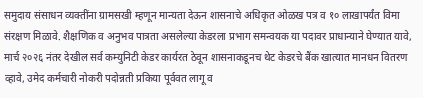समुदाय संसाधन व्यक्तींना ग्रामसखी म्हणून मान्यता देऊन शासनाचे अधिकृत ओळख पत्र व १० लाखापर्यंत विमा संरक्षण मिळावे. शैक्षणिक व अनुभव पात्रता असलेल्या केडरला प्रभाग समन्वयक या पदावर प्राधान्याने घेण्यात यावे, मार्च २०२६ नंतर देखील सर्व कम्युनिटी केडर कार्यरत ठेवून शासनाकडूनच थेट केडरचे बैंक खात्यात मानधन वितरण व्हावे, उमेद कर्मचारी नोकरी पदोन्नती प्रकिया पूर्ववत लागू व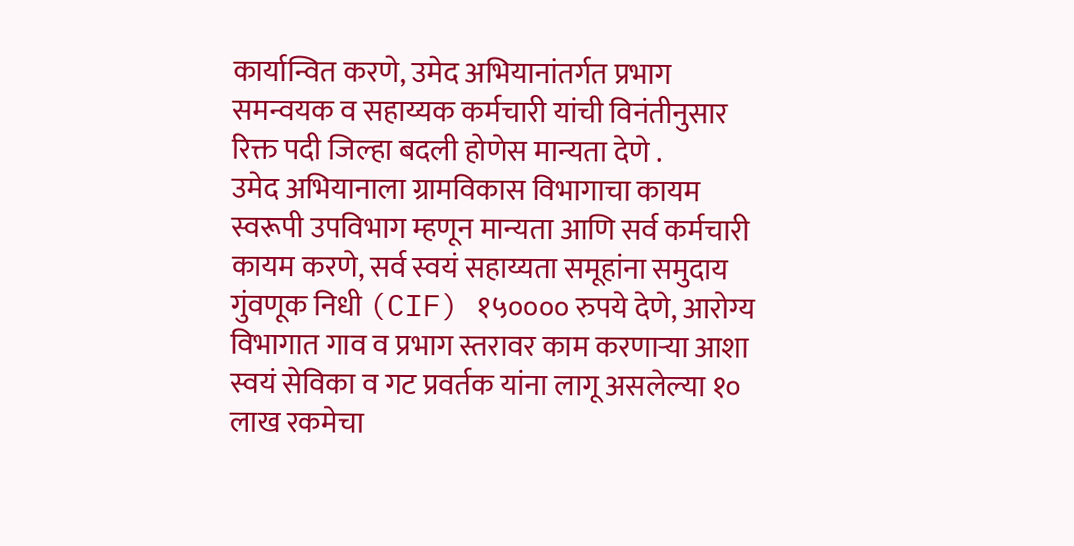कार्यान्वित करणे, उमेद अभियानांतर्गत प्रभाग समन्वयक व सहाय्यक कर्मचारी यांची विनंतीनुसार रिक्त पदी जिल्हा बदली होणेस मान्यता देणे .
उमेद अभियानाला ग्रामविकास विभागाचा कायम स्वरूपी उपविभाग म्हणून मान्यता आणि सर्व कर्मचारी कायम करणे, सर्व स्वयं सहाय्यता समूहांना समुदाय गुंवणूक निधी (CIF) १५०००० रुपये देणे, आरोग्य विभागात गाव व प्रभाग स्तरावर काम करणाऱ्या आशा स्वयं सेविका व गट प्रवर्तक यांना लागू असलेल्या १० लाख रकमेचा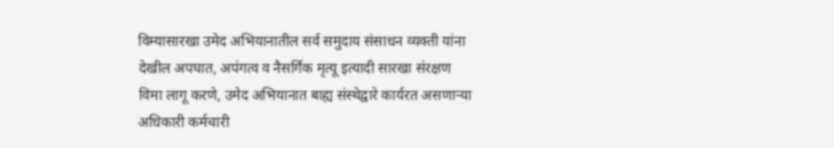विम्यासारखा उमेद अभियानातील सर्व समुदाय संसाधन व्यक्ती यांना देखील अपघात, अपंगत्व व नैसर्गिक मृत्यू इत्यादी सारखा संरक्षण विमा लागू करणे, उमेद अभियानात बाह्य संस्थेद्वारे कार्यरत असणाऱ्या अधिकारी कर्मचारी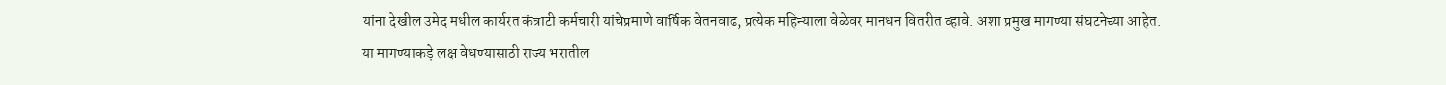यांना देखील उमेद मधील कार्यरत कंत्राटी कर्मचारी यांचेप्रमाणे वार्षिक वेतनवाढ, प्रत्येक महिन्याला वेळेवर मानधन वितरीत व्हावे. अशा प्रमुख मागण्या संघटनेच्या आहेत.
या मागण्याकड़े लक्ष वेधण्यासाठी राज्य भरातील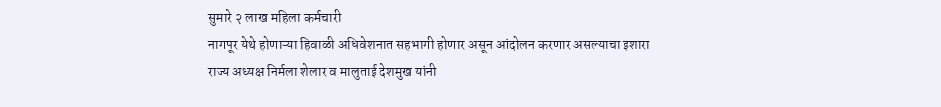सुमारे २ लाख महिला कर्मचारी
नागपूर येथे होणाऱ्या हिवाळी अधिवेशनात सहभागी होणार असून आंदोलन करणार असल्याचा इशारा राज्य अध्यक्ष निर्मला शेलार व मालुताई देशमुख यांनी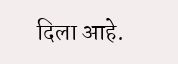दिला आहे.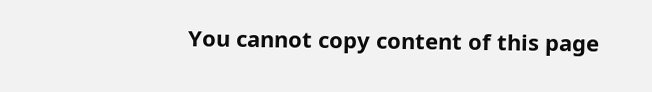You cannot copy content of this page